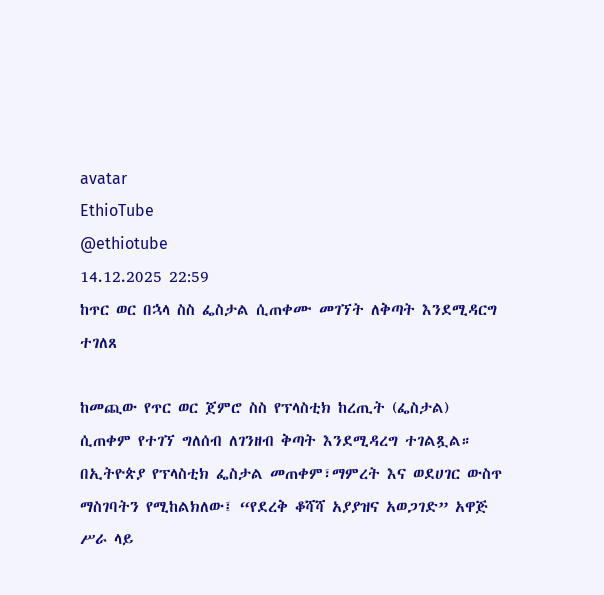avatar
EthioTube
@ethiotube
14.12.2025 22:59
ከጥር ወር በኋላ ስስ ፌስታል ሲጠቀሙ መገኘት ለቅጣት እንደሚዳርግ ተገለጸ

ከመጪው የጥር ወር ጀምሮ ስስ የፕላስቲክ ከረጢት (ፌስታል) ሲጠቀም የተገኘ ግለሰብ ለገንዘብ ቅጣት እንደሚዳረግ ተገልጿል። በኢትዮጵያ የፕላስቲክ ፌስታል መጠቀም፣ማምረት እና ወደሀገር ውስጥ ማስገባትን የሚከልክለው፤ “የደረቅ ቆሻሻ አያያዝና አወጋገድ” አዋጅ ሥራ ላይ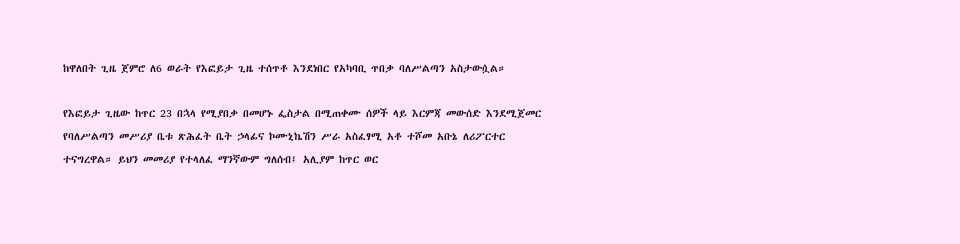ከዋለበት ጊዜ ጀምሮ ለ6 ወራት የእፎይታ ጊዜ ተሰጥቶ እንደነበር የአካባቢ ጥበቃ ባለሥልጣን አስታውሷል።

የእፎይታ ጊዜው ከጥር 23 በኋላ የሚያበቃ በመሆኑ ፌስታል በሚጠቀሙ ሰዎች ላይ እርምጃ መውሰድ እንደሚጀመር የባለሥልጣን መሥሪያ ቤቱ ጽሕፈት ቤት ኃላፊና ኮሙኒኬሽን ሥራ አስፈፃሚ አቶ ተሾመ አቡኔ ለሪፖርተር ተናግረዋል። ይህን መመሪያ የተላለፈ ማንኛውም ግለሰብ፤ አሊያም ከጥር ወር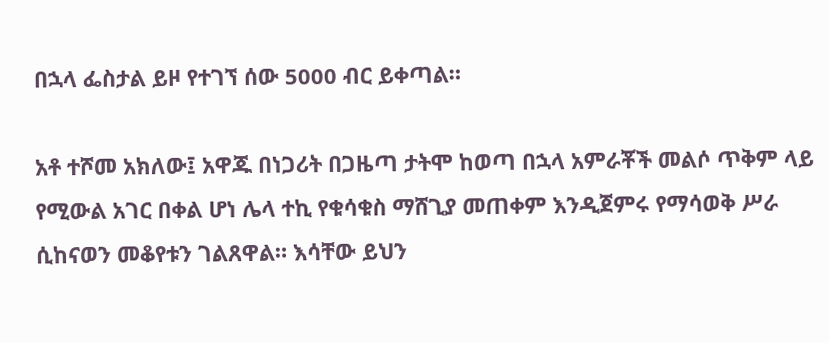በኋላ ፌስታል ይዞ የተገኘ ሰው 5000 ብር ይቀጣል።

አቶ ተሾመ አክለው፤ አዋጁ በነጋሪት በጋዜጣ ታትሞ ከወጣ በኋላ አምራቾች መልሶ ጥቅም ላይ የሚውል አገር በቀል ሆነ ሌላ ተኪ የቁሳቁስ ማሸጊያ መጠቀም እንዲጀምሩ የማሳወቅ ሥራ ሲከናወን መቆየቱን ገልጸዋል። እሳቸው ይህን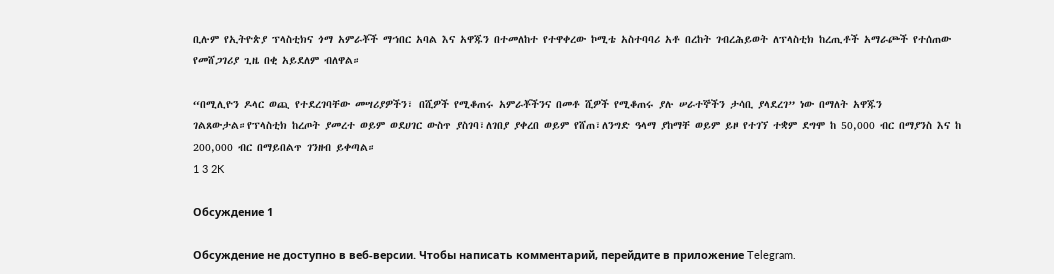ቢሉም የኢትዮጵያ ፕላስቲክና ጎማ አምራቾች ማኀበር አባል እና አዋጁን በተመለከተ የተዋቀረው ኮሚቴ አስተባባሪ አቶ በረከት ገብረሕይወት ለፕላስቲክ ከረጢቶች አማራጮች የተሰጠው የመሸጋገሪያ ጊዜ በቂ አይደለም ብለዋል።

“በሚሊዮን ዶላር ወጪ የተደረገባቸው መሣሪያዎችን፣ በሺዎች የሚቆጠሩ አምራቾችንና በመቶ ሺዎች የሚቆጠሩ ያሉ ሠራተኞችን ታሳቢ ያላደረገ” ነው በማለት አዋጁን ገልጸውታል።የፕላስቲክ ከረጦት ያመረተ ወይም ወደሀገር ውስጥ ያስገባ፣ለገበያ ያቀረበ ወይም የሸጠ፣ለንግድ ዓላማ ያከማቸ ወይም ይዞ የተገኘ ተቋም ደግሞ ከ 50,000 ብር በማያንስ እና ከ 200,000 ብር በማይበልጥ ገንዘብ ይቀጣል።
1 3 2K

Обсуждение 1

Обсуждение не доступно в веб-версии. Чтобы написать комментарий, перейдите в приложение Telegram.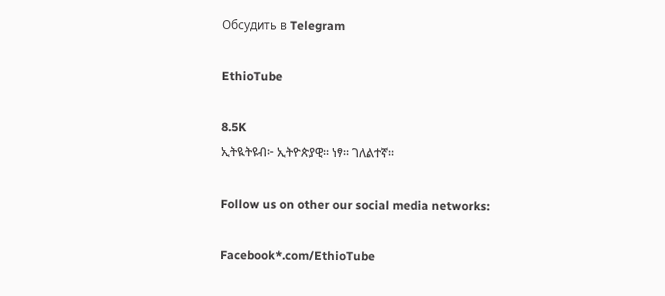Обсудить в Telegram

EthioTube

8.5K
ኢትዪትዩብ፦ ኢትዮጵያዊ። ነፃ። ገለልተኛ።

Follow us on other our social media networks:

Facebook*.com/EthioTube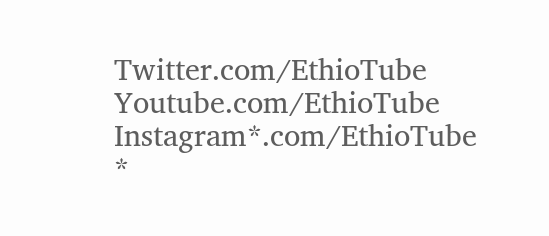Twitter.com/EthioTube
Youtube.com/EthioTube
Instagram*.com/EthioTube
*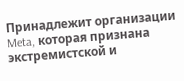Принадлежит организации Meta, которая признана экстремистской и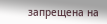запрещена на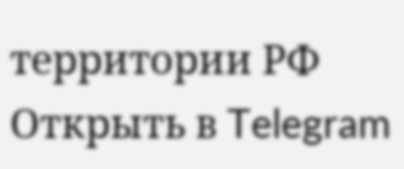территории РФ
Открыть в Telegram